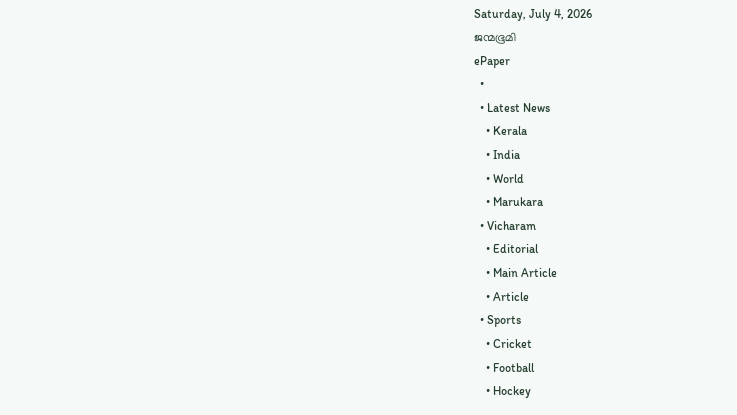Saturday, July 4, 2026
ജന്മഭൂമി
ePaper
  •
  • Latest News
    • Kerala
    • India
    • World
    • Marukara
  • Vicharam
    • Editorial
    • Main Article
    • Article
  • Sports
    • Cricket
    • Football
    • Hockey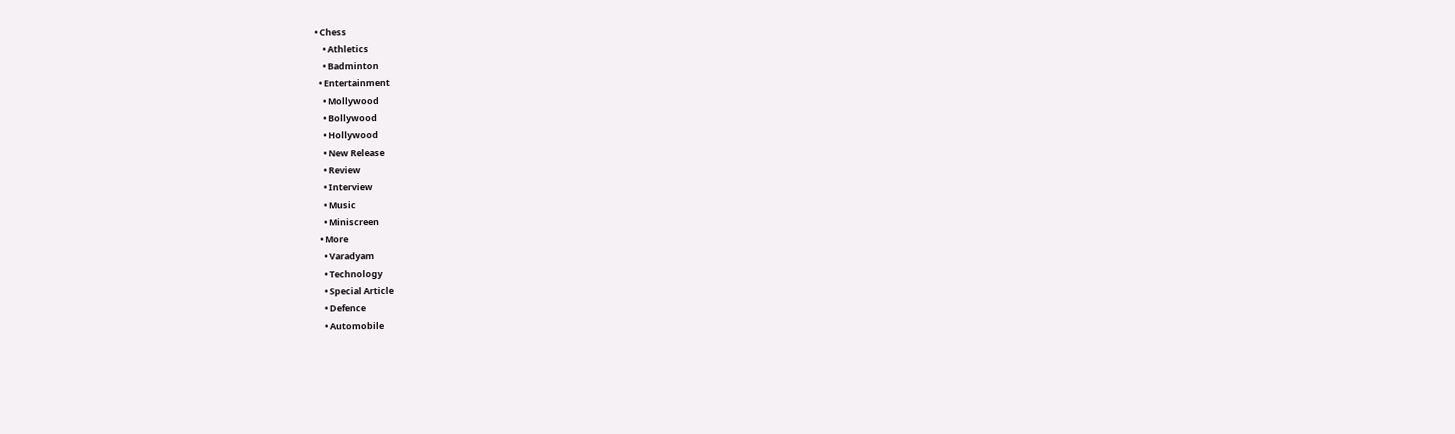• Chess
    • Athletics
    • Badminton
  • Entertainment
    • Mollywood
    • Bollywood
    • Hollywood
    • New Release
    • Review
    • Interview
    • Music
    • Miniscreen
  • More
    • Varadyam
    • Technology
    • Special Article
    • Defence
    • Automobile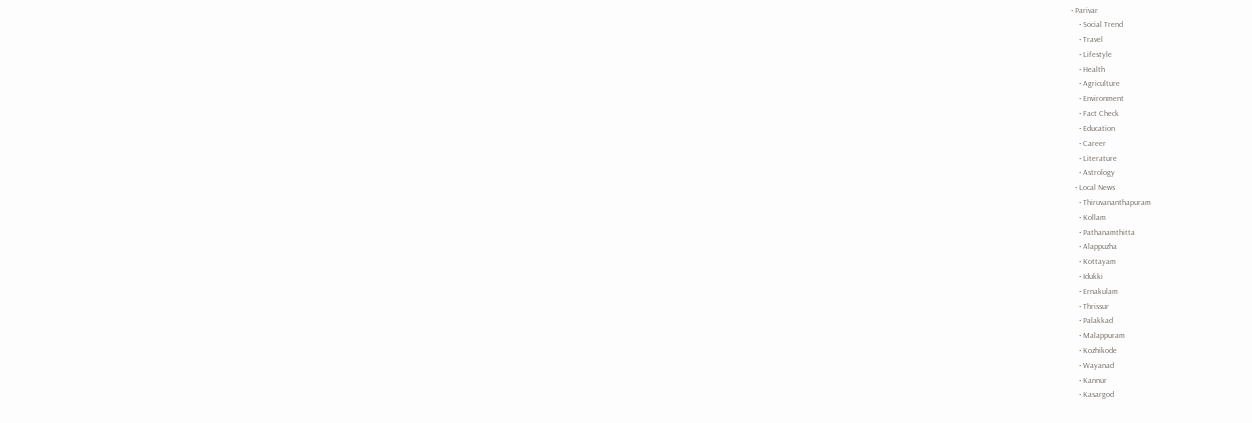• Parivar
    • Social Trend
    • Travel
    • Lifestyle
    • Health
    • Agriculture
    • Environment
    • Fact Check
    • Education
    • Career
    • Literature
    • Astrology
  • Local News
    • Thiruvananthapuram
    • Kollam
    • Pathanamthitta
    • Alappuzha
    • Kottayam
    • Idukki
    • Ernakulam
    • Thrissur
    • Palakkad
    • Malappuram
    • Kozhikode
    • Wayanad
    • Kannur
    • Kasargod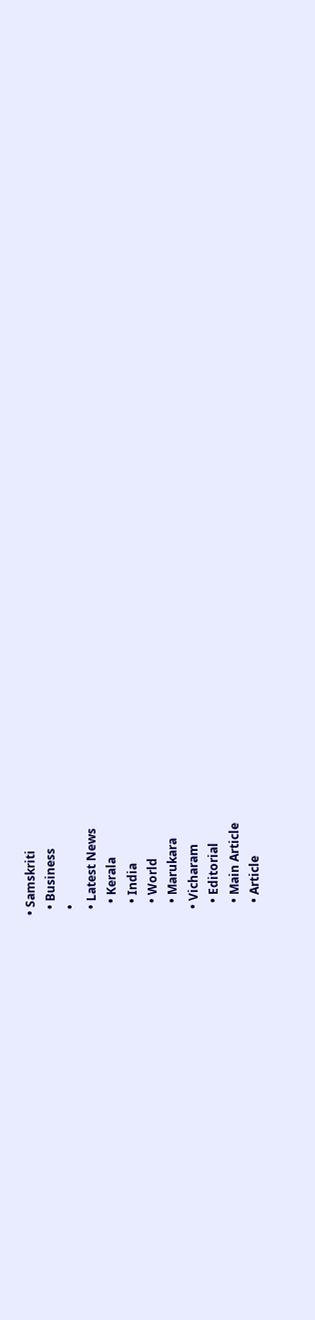• Samskriti
  • Business
  •
  • Latest News
    • Kerala
    • India
    • World
    • Marukara
  • Vicharam
    • Editorial
    • Main Article
    • Article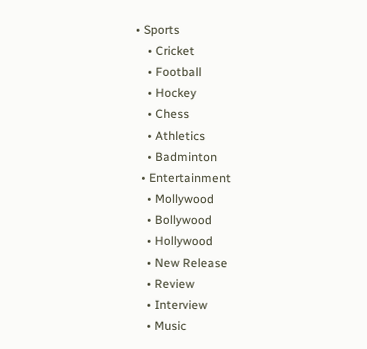• Sports
    • Cricket
    • Football
    • Hockey
    • Chess
    • Athletics
    • Badminton
  • Entertainment
    • Mollywood
    • Bollywood
    • Hollywood
    • New Release
    • Review
    • Interview
    • Music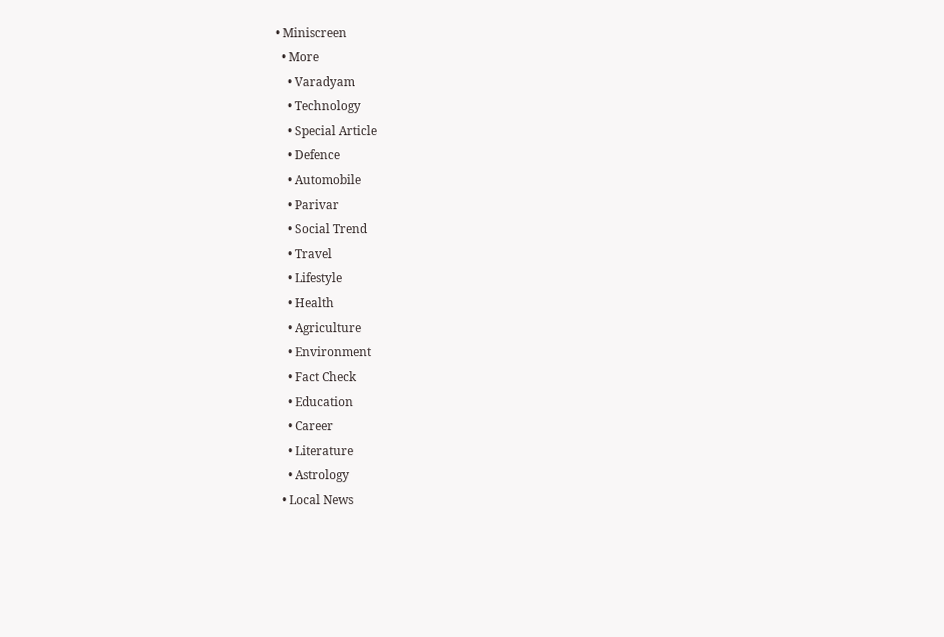• Miniscreen
  • More
    • Varadyam
    • Technology
    • Special Article
    • Defence
    • Automobile
    • Parivar
    • Social Trend
    • Travel
    • Lifestyle
    • Health
    • Agriculture
    • Environment
    • Fact Check
    • Education
    • Career
    • Literature
    • Astrology
  • Local News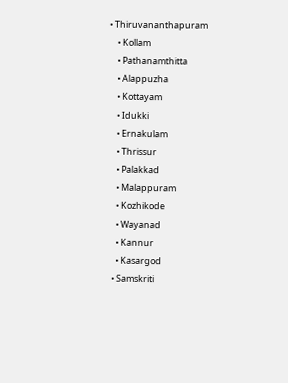• Thiruvananthapuram
    • Kollam
    • Pathanamthitta
    • Alappuzha
    • Kottayam
    • Idukki
    • Ernakulam
    • Thrissur
    • Palakkad
    • Malappuram
    • Kozhikode
    • Wayanad
    • Kannur
    • Kasargod
  • Samskriti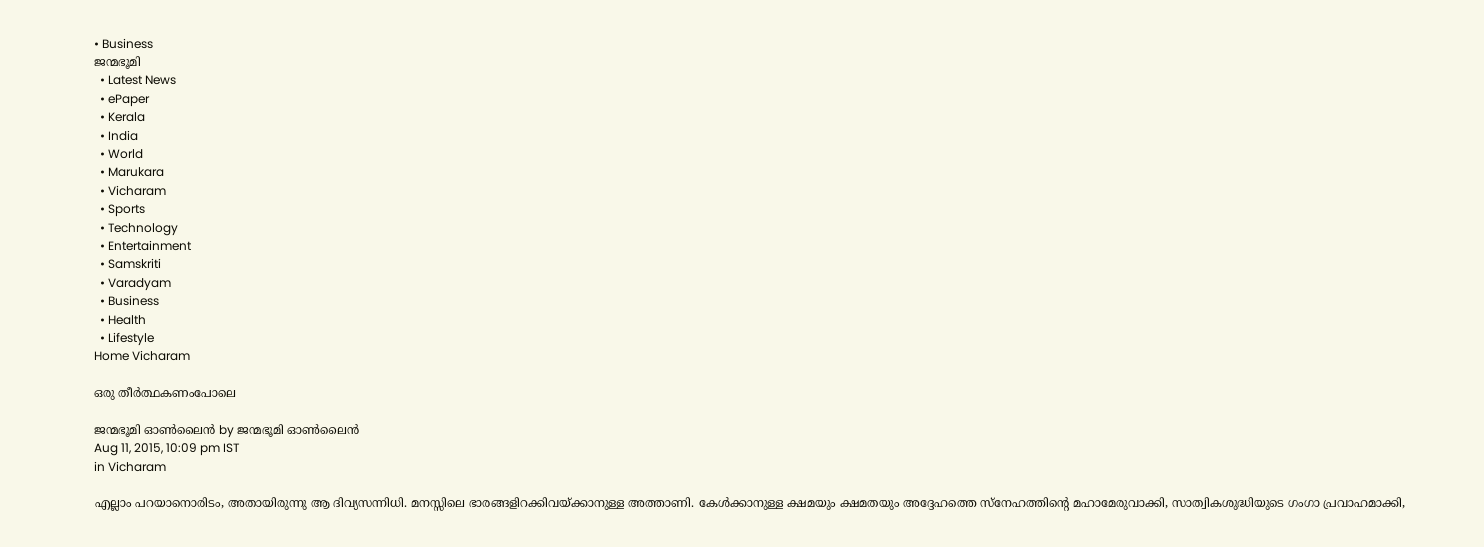• Business
ജന്മഭൂമി
  • Latest News
  • ePaper
  • Kerala
  • India
  • World
  • Marukara
  • Vicharam
  • Sports
  • Technology
  • Entertainment
  • Samskriti
  • Varadyam
  • Business
  • Health
  • Lifestyle
Home Vicharam

ഒരു തീര്‍ത്ഥകണംപോലെ

ജന്മഭൂമി ഓണ്‍ലൈന്‍ by ജന്മഭൂമി ഓണ്‍ലൈന്‍
Aug 11, 2015, 10:09 pm IST
in Vicharam

എല്ലാം പറയാനൊരിടം, അതായിരുന്നു ആ ദിവ്യസന്നിധി. മനസ്സിലെ ഭാരങ്ങളിറക്കിവയ്‌ക്കാനുള്ള അത്താണി. കേള്‍ക്കാനുള്ള ക്ഷമയും ക്ഷമതയും അദ്ദേഹത്തെ സ്‌നേഹത്തിന്റെ മഹാമേരുവാക്കി, സാത്വികശുദ്ധിയുടെ ഗംഗാ പ്രവാഹമാക്കി,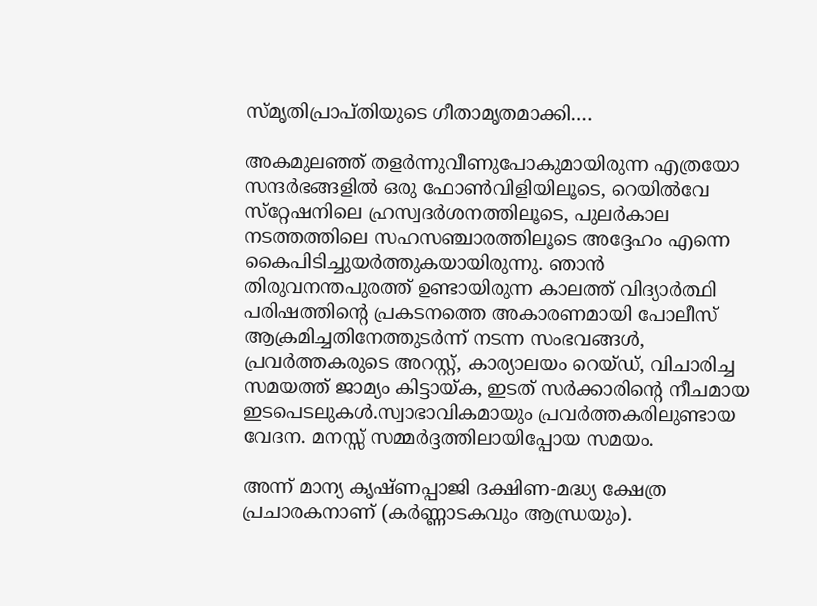സ്മൃതിപ്രാപ്തിയുടെ ഗീതാമൃതമാക്കി….

അകമുലഞ്ഞ് തളര്‍ന്നുവീണുപോകുമായിരുന്ന എത്രയോ സന്ദര്‍ഭങ്ങളില്‍ ഒരു ഫോണ്‍വിളിയിലൂടെ, റെയില്‍വേ സ്‌റ്റേഷനിലെ ഹ്രസ്വദര്‍ശനത്തിലൂടെ, പുലര്‍കാല നടത്തത്തിലെ സഹസഞ്ചാരത്തിലൂടെ അദ്ദേഹം എന്നെ കൈപിടിച്ചുയര്‍ത്തുകയായിരുന്നു. ഞാന്‍ തിരുവനന്തപുരത്ത് ഉണ്ടായിരുന്ന കാലത്ത് വിദ്യാര്‍ത്ഥി പരിഷത്തിന്റെ പ്രകടനത്തെ അകാരണമായി പോലീസ് ആക്രമിച്ചതിനേത്തുടര്‍ന്ന് നടന്ന സംഭവങ്ങള്‍, പ്രവര്‍ത്തകരുടെ അറസ്റ്റ്, കാര്യാലയം റെയ്ഡ്, വിചാരിച്ച സമയത്ത് ജാമ്യം കിട്ടായ്‌ക, ഇടത് സര്‍ക്കാരിന്റെ നീചമായ ഇടപെടലുകള്‍.സ്വാഭാവികമായും പ്രവര്‍ത്തകരിലുണ്ടായ വേദന. മനസ്സ് സമ്മര്‍ദ്ദത്തിലായിപ്പോയ സമയം.

അന്ന് മാന്യ കൃഷ്ണപ്പാജി ദക്ഷിണ-മദ്ധ്യ ക്ഷേത്ര പ്രചാരകനാണ് (കര്‍ണ്ണാടകവും ആന്ധ്രയും).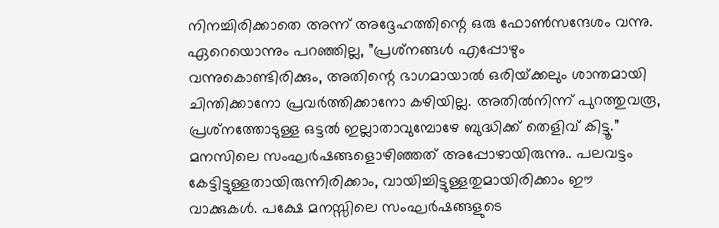നിനച്ചിരിക്കാതെ അന്ന് അദ്ദേഹത്തിന്റെ ഒരു ഫോണ്‍സന്ദേശം വന്നു. ഏറെയൊന്നും പറഞ്ഞില്ല, ”പ്രശ്‌നങ്ങള്‍ എപ്പോഴും വന്നുകൊണ്ടിരിക്കും, അതിന്റെ ഭാഗമായാല്‍ ഒരിയ്‌ക്കലും ശാന്തമായി ചിന്തിക്കാനോ പ്രവര്‍ത്തിക്കാനോ കഴിയില്ല. അതില്‍നിന്ന് പുറത്തുവരൂ, പ്രശ്‌നത്തോടുള്ള ഒട്ടല്‍ ഇല്ലാതാവുമ്പോഴേ ബുദ്ധിക്ക് തെളിവ് കിട്ടൂ.” മനസിലെ സംഘര്‍ഷങ്ങളൊഴിഞ്ഞത് അപ്പോഴായിരുന്നു.. പലവട്ടം കേട്ടിട്ടുള്ളതായിരുന്നിരിക്കാം, വായിച്ചിട്ടുള്ളതുമായിരിക്കാം ഈ വാക്കുകള്‍. പക്ഷേ മനസ്സിലെ സംഘര്‍ഷങ്ങളുടെ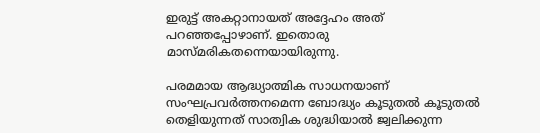ഇരുട്ട് അകറ്റാനായത് അദ്ദേഹം അത് പറഞ്ഞപ്പോഴാണ്. ഇതൊരു മാസ്മരികതന്നെയായിരുന്നു.

പരമമായ ആദ്ധ്യാത്മിക സാധനയാണ് സംഘപ്രവര്‍ത്തനമെന്ന ബോദ്ധ്യം കൂടുതല്‍ കൂടുതല്‍ തെളിയുന്നത് സാത്വിക ശുദ്ധിയാല്‍ ജ്വലിക്കുന്ന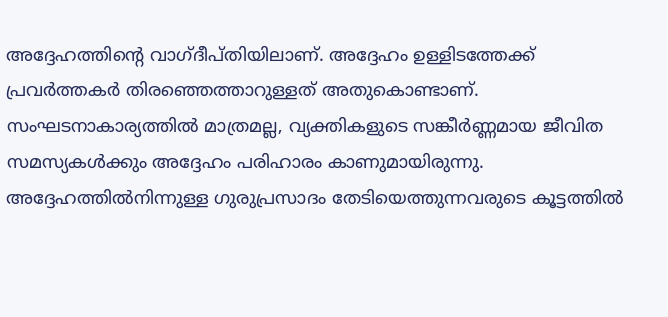അദ്ദേഹത്തിന്റെ വാഗ്ദീപ്തിയിലാണ്. അദ്ദേഹം ഉള്ളിടത്തേക്ക് പ്രവര്‍ത്തകര്‍ തിരഞ്ഞെത്താറുള്ളത് അതുകൊണ്ടാണ്. സംഘടനാകാര്യത്തില്‍ മാത്രമല്ല, വ്യക്തികളുടെ സങ്കീര്‍ണ്ണമായ ജീവിത സമസ്യകള്‍ക്കും അദ്ദേഹം പരിഹാരം കാണുമായിരുന്നു. അദ്ദേഹത്തില്‍നിന്നുള്ള ഗുരുപ്രസാദം തേടിയെത്തുന്നവരുടെ കൂട്ടത്തില്‍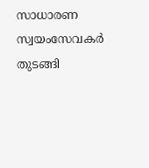സാധാരണ സ്വയംസേവകര്‍ തുടങ്ങി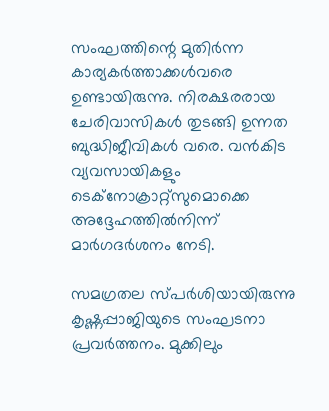സംഘത്തിന്റെ മുതിര്‍ന്ന കാര്യകര്‍ത്താക്കള്‍വരെ ഉണ്ടായിരുന്നു. നിരക്ഷരരായ ചേരിവാസികള്‍ തുടങ്ങി ഉന്നത ബുദ്ധിജീവികള്‍ വരെ. വന്‍കിട വ്യവസായികളും ടെക്‌നോക്രാറ്റ്‌സുമൊക്കെ അദ്ദേഹത്തില്‍നിന്ന് മാര്‍ഗദര്‍ശനം നേടി.

സമഗ്രതല സ്പര്‍ശിയായിരുന്നു കൃഷ്ണപ്പാജിയുടെ സംഘടനാ പ്രവര്‍ത്തനം. മുക്കിലും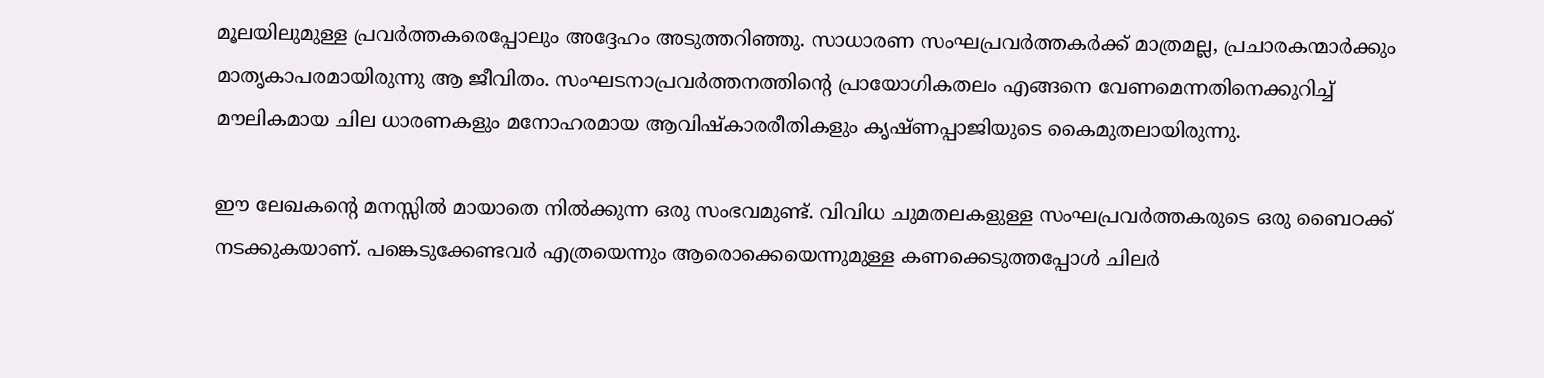മൂലയിലുമുള്ള പ്രവര്‍ത്തകരെപ്പോലും അദ്ദേഹം അടുത്തറിഞ്ഞു. സാധാരണ സംഘപ്രവര്‍ത്തകര്‍ക്ക് മാത്രമല്ല, പ്രചാരകന്മാര്‍ക്കും മാതൃകാപരമായിരുന്നു ആ ജീവിതം. സംഘടനാപ്രവര്‍ത്തനത്തിന്റെ പ്രായോഗികതലം എങ്ങനെ വേണമെന്നതിനെക്കുറിച്ച് മൗലികമായ ചില ധാരണകളും മനോഹരമായ ആവിഷ്‌കാരരീതികളും കൃഷ്ണപ്പാജിയുടെ കൈമുതലായിരുന്നു.

ഈ ലേഖകന്റെ മനസ്സില്‍ മായാതെ നില്‍ക്കുന്ന ഒരു സംഭവമുണ്ട്. വിവിധ ചുമതലകളുള്ള സംഘപ്രവര്‍ത്തകരുടെ ഒരു ബൈഠക്ക് നടക്കുകയാണ്. പങ്കെടുക്കേണ്ടവര്‍ എത്രയെന്നും ആരൊക്കെയെന്നുമുള്ള കണക്കെടുത്തപ്പോള്‍ ചിലര്‍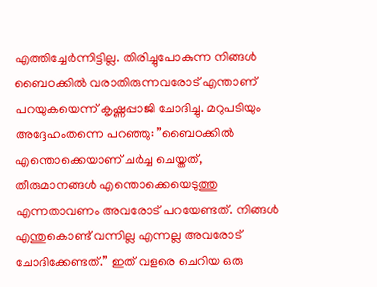എത്തിച്ചേര്‍ന്നിട്ടില്ല. തിരിച്ചുപോകുന്ന നിങ്ങള്‍ ബൈഠക്കില്‍ വരാതിരുന്നവരോട് എന്താണ് പറയുകയെന്ന് കൃഷ്ണപ്പാജി ചോദിച്ചു. മറുപടിയും അദ്ദേഹംതന്നെ പറഞ്ഞു: ”ബൈഠക്കില്‍ എന്തൊക്കെയാണ് ചര്‍ച്ച ചെയ്തത്, തീരുമാനങ്ങള്‍ എന്തൊക്കെയെടുത്തു എന്നതാവണം അവരോട് പറയേണ്ടത്. നിങ്ങള്‍ എന്തുകൊണ്ട് വന്നില്ല എന്നല്ല അവരോട് ചോദിക്കേണ്ടത്.” ഇത് വളരെ ചെറിയ ഒരു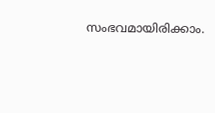സംഭവമായിരിക്കാം.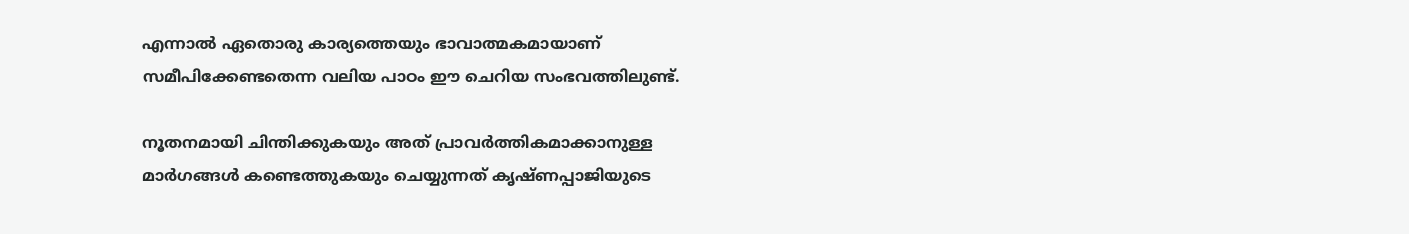എന്നാല്‍ ഏതൊരു കാര്യത്തെയും ഭാവാത്മകമായാണ് സമീപിക്കേണ്ടതെന്ന വലിയ പാഠം ഈ ചെറിയ സംഭവത്തിലുണ്ട്.

നൂതനമായി ചിന്തിക്കുകയും അത് പ്രാവര്‍ത്തികമാക്കാനുള്ള മാര്‍ഗങ്ങള്‍ കണ്ടെത്തുകയും ചെയ്യുന്നത് കൃഷ്ണപ്പാജിയുടെ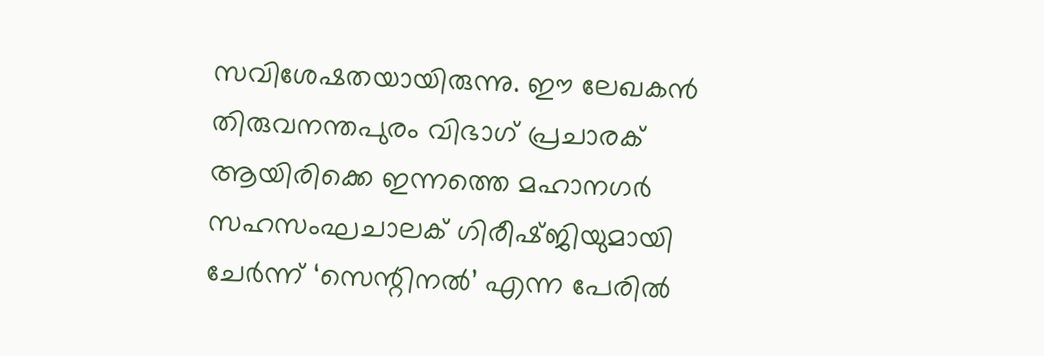സവിശേഷതയായിരുന്നു. ഈ ലേഖകന്‍ തിരുവനന്തപുരം വിഭാഗ് പ്രചാരക് ആയിരിക്കെ ഇന്നത്തെ മഹാനഗര്‍ സഹസംഘചാലക് ഗിരീഷ്ജിയുമായി ചേര്‍ന്ന് ‘സെന്റിനല്‍’ എന്ന പേരില്‍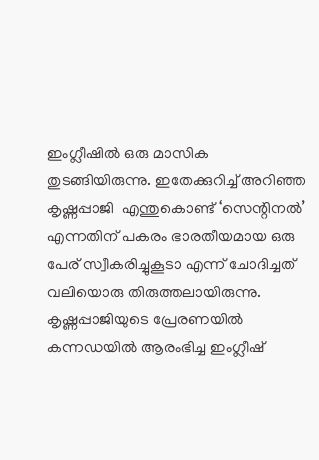ഇംഗ്ലീഷില്‍ ഒരു മാസിക തുടങ്ങിയിരുന്നു. ഇതേക്കുറിച്ച് അറിഞ്ഞ കൃഷ്ണപ്പാജി  എന്തുകൊണ്ട് ‘സെന്റിനല്‍’ എന്നതിന് പകരം ഭാരതീയമായ ഒരു പേര് സ്വീകരിച്ചുകൂടാ എന്ന് ചോദിച്ചത് വലിയൊരു തിരുത്തലായിരുന്നു. കൃഷ്ണപ്പാജിയുടെ പ്രേരണയില്‍ കന്നഡയില്‍ ആരംഭിച്ച ഇംഗ്ലീഷ്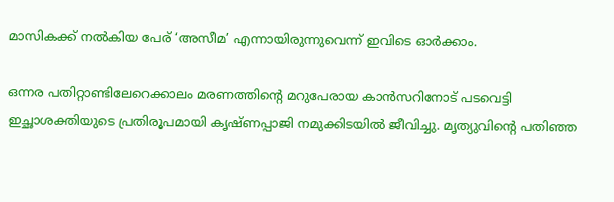മാസികക്ക് നല്‍കിയ പേര് ‘അസീമ’ എന്നായിരുന്നുവെന്ന് ഇവിടെ ഓര്‍ക്കാം.

ഒന്നര പതിറ്റാണ്ടിലേറെക്കാലം മരണത്തിന്റെ മറുപേരായ കാന്‍സറിനോട് പടവെട്ടി ഇച്ഛാശക്തിയുടെ പ്രതിരൂപമായി കൃഷ്ണപ്പാജി നമുക്കിടയില്‍ ജീവിച്ചു. മൃത്യുവിന്റെ പതിഞ്ഞ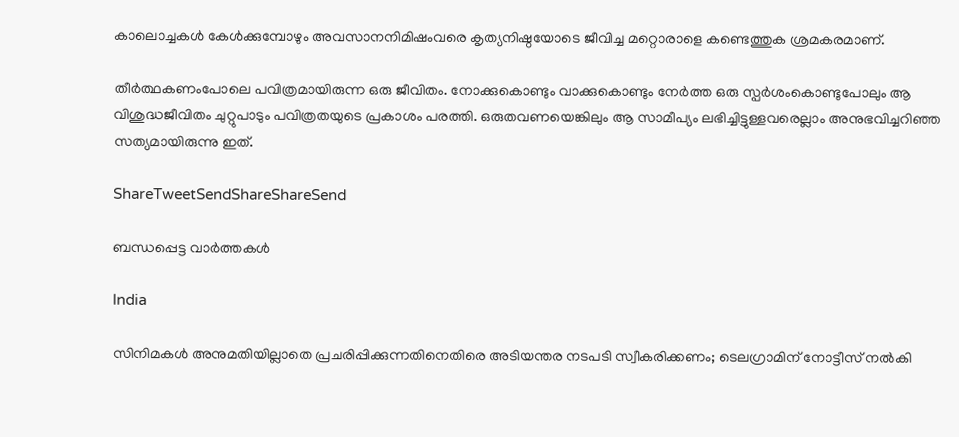കാലൊച്ചകള്‍ കേള്‍ക്കുമ്പോഴും അവസാനനിമിഷംവരെ കൃത്യനിഷ്ഠയോടെ ജീവിച്ച മറ്റൊരാളെ കണ്ടെത്തുക ശ്രമകരമാണ്.

തീര്‍ത്ഥകണംപോലെ പവിത്രമായിരുന്ന ഒരു ജീവിതം. നോക്കുകൊണ്ടും വാക്കുകൊണ്ടും നേര്‍ത്ത ഒരു സ്പര്‍ശംകൊണ്ടുപോലും ആ വിശുദ്ധജീവിതം ചുറ്റുപാടും പവിത്രതയുടെ പ്രകാശം പരത്തി. ഒരുതവണയെങ്കിലും ആ സാമീപ്യം ലഭിച്ചിട്ടുള്ളവരെല്ലാം അനുഭവിച്ചറിഞ്ഞ സത്യമായിരുന്നു ഇത്.

ShareTweetSendShareShareSend

ബന്ധപ്പെട്ട വാര്‍ത്തകള്‍

India

സിനിമകൾ അനുമതിയില്ലാതെ പ്രചരിപ്പിക്കുന്നതിനെതിരെ അടിയന്തര നടപടി സ്വീകരിക്കണം; ടെലഗ്രാമിന് നോട്ടീസ് നൽകി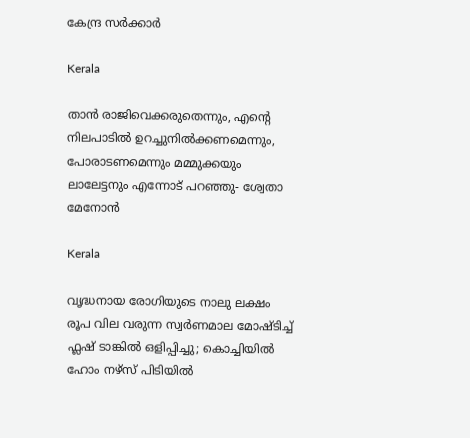കേന്ദ്ര സർക്കാർ

Kerala

താൻ രാജിവെക്കരുതെന്നും, എന്റെ നിലപാടിൽ ഉറച്ചുനിൽക്കണമെന്നും, പോരാടണമെന്നും മമ്മുക്കയും ലാലേട്ടനും എന്നോട് പറഞ്ഞു- ശ്വേതാ മേനോൻ

Kerala

വൃദ്ധനായ രോഗിയുടെ നാലു ലക്ഷം രൂപ വില വരുന്ന സ്വര്‍ണമാല മോഷ്ടിച്ച് ഫ്ലഷ് ടാങ്കില്‍ ഒളിപ്പിച്ചു; കൊച്ചിയിൽ ഹോം നഴ്‌സ് പിടിയില്‍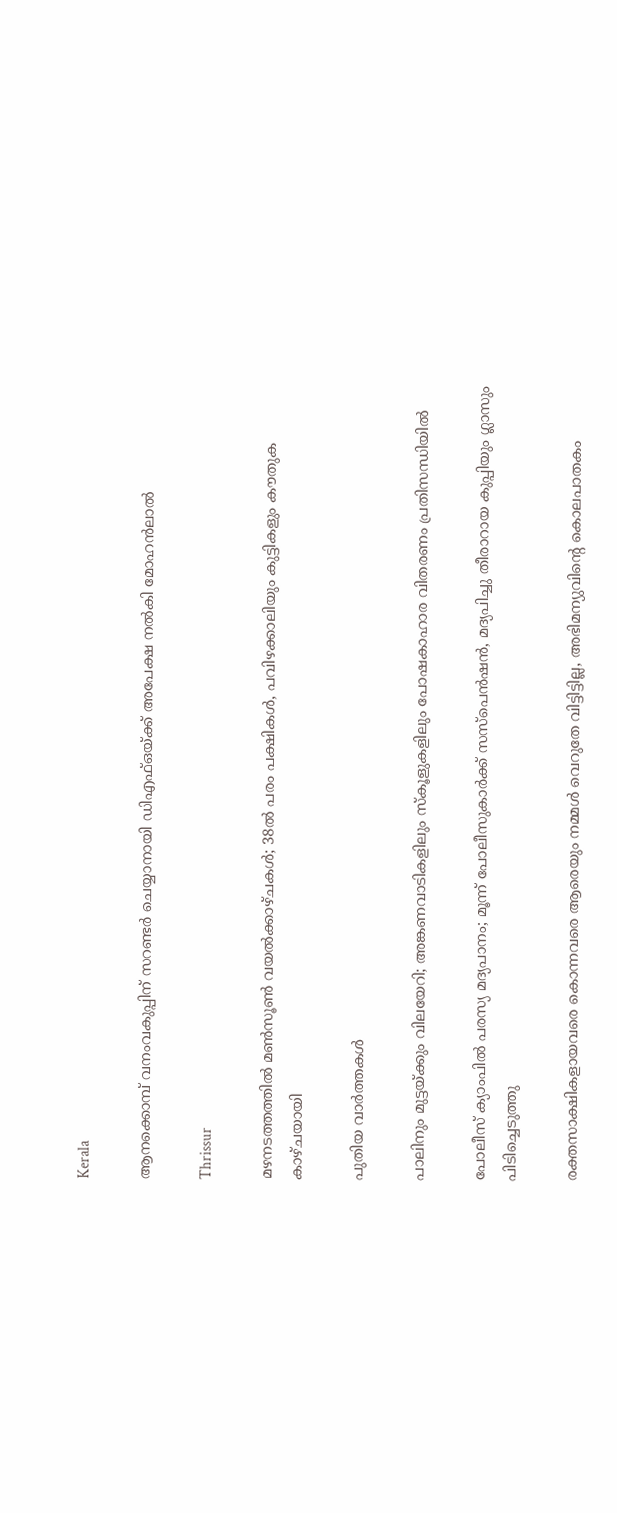Kerala

ആനക്കൊമ്പ് വനംവകുപ്പിന് സറണ്ടർ ചെയ്യാനായി ഡിഎഫ്ഒയ്‌ക്ക് അപേക്ഷ നൽകി മോഹൻലാൽ

Thrissur

മഴനടത്തത്തിൽ മൺസൂൺ വയൽക്കാഴ്ചകൾ; 38ല്‍ പരം പക്ഷികൾ, പവിഴക്കാലിയും കുട്ടികളും കൗതുക കാഴ്ചയായി

പുതിയ വാര്‍ത്തകള്‍

പാലിനും മുട്ടയ്‌ക്കും വിലയേറി; അങ്കണവാടികളിലും സ്‌കൂളുകളിലും പോഷകാഹാര വിതരണം പ്രതിസന്ധിയില്‍

പോലീസ് ക്യാംപിൽ പരസ്യ മദ്യപാനം; മൂന്ന് പോലീസുകാർക്ക് സസ്പെൻഷൻ, മദ്യപിച്ചു തീരാറായ കുപ്പിയും ഗ്ലാസും പിടിച്ചെടുത്തു

രക്തസാക്ഷികളായവരെ കൊന്നവരെ ആരെയും നമ്മൾ വെറുതേ വിട്ടിട്ടില്ല, അഭിമന്യുവിന്റെ കൊലപാതകം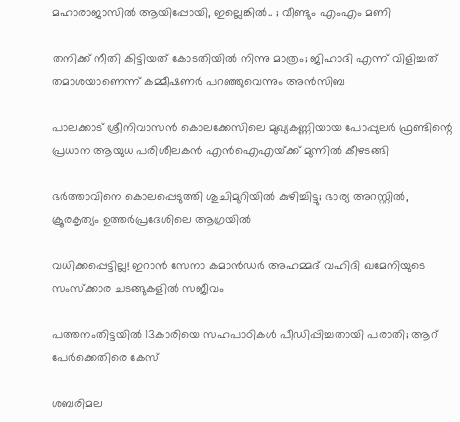മഹാരാജാസിൽ ആയിപ്പോയി, ഇല്ലെങ്കിൽ.. ; വീണ്ടും എംഎം മണി

തനിക്ക് നീതി കിട്ടിയത് കോടതിയിൽ നിന്നു മാത്രം; ജിഹാദി എന്ന് വിളിച്ചത് തമാശയാണെന്ന് കമ്മീഷണർ പറഞ്ഞുവെന്നും അൻസിബ

പാലക്കാട് ശ്രീനിവാസൻ കൊലക്കേസിലെ മുഖ്യകണ്ണിയായ പോപ്പുലർ ഫ്രണ്ടിന്റെ പ്രധാന ആയുധ പരിശീലകൻ എൻഐഎയ്‌ക്ക് മുന്നിൽ കീഴടങ്ങി

ഭർത്താവിനെ കൊലപ്പെടുത്തി ശുചിമുറിയിൽ കുഴിച്ചിട്ടു; ഭാര്യ അറസ്റ്റിൽ, ക്രൂരകൃത്യം ഉത്തര്‍പ്രദേശിലെ ആഗ്രയിൽ

വധിക്കപ്പെട്ടില്ല! ഇറാൻ സേനാ കമാൻഡർ അഹമ്മദ് വഹിദി ഖമേനിയുടെ സംസ്ക്കാര ചടങ്ങുകളിൽ സജീവം

പത്തനംതിട്ടയില്‍ 13കാരിയെ സഹപാഠികള്‍ പീഡിപ്പിച്ചതായി പരാതി; ആറ് പേര്‍ക്കെതിരെ കേസ്

ശബരിമല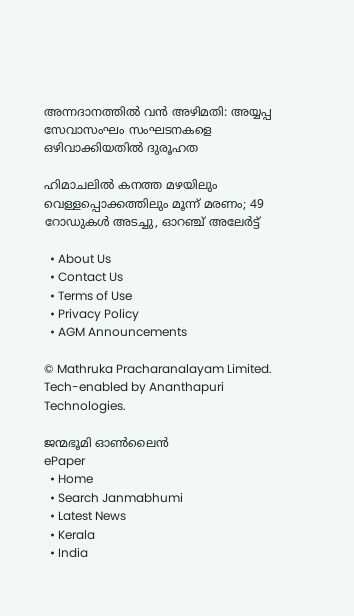അന്നദാനത്തില്‍ വന്‍ അഴിമതി: അയ്യപ്പ സേവാസംഘം സംഘടനകളെ ഒഴിവാക്കിയതില്‍ ദുരൂഹത

ഹിമാചലിൽ കനത്ത മഴയിലും വെള്ളപ്പൊക്കത്തിലും മൂന്ന് മരണം; 49 റോഡുകൾ അടച്ചു, ഓറഞ്ച് അലേർട്ട്

  • About Us
  • Contact Us
  • Terms of Use
  • Privacy Policy
  • AGM Announcements

© Mathruka Pracharanalayam Limited.
Tech-enabled by Ananthapuri Technologies.

ജന്മഭൂമി ഓണ്‍ലൈന്‍
ePaper
  • Home
  • Search Janmabhumi
  • Latest News
  • Kerala
  • India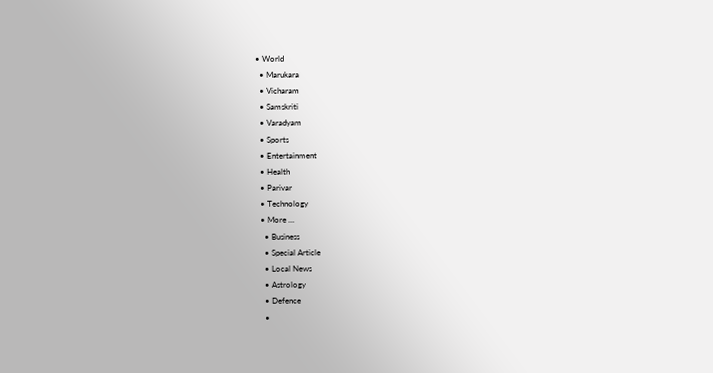• World
  • Marukara
  • Vicharam
  • Samskriti
  • Varadyam
  • Sports
  • Entertainment
  • Health
  • Parivar
  • Technology
  • More …
    • Business
    • Special Article
    • Local News
    • Astrology
    • Defence
    •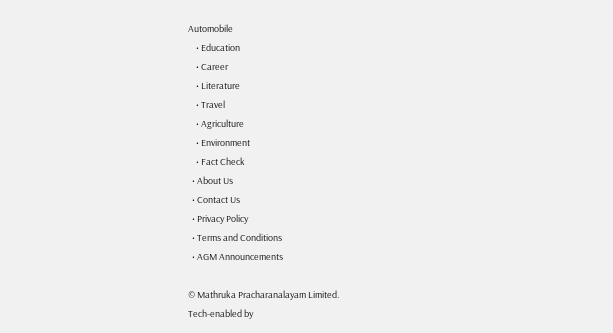Automobile
    • Education
    • Career
    • Literature
    • Travel
    • Agriculture
    • Environment
    • Fact Check
  • About Us
  • Contact Us
  • Privacy Policy
  • Terms and Conditions
  • AGM Announcements

© Mathruka Pracharanalayam Limited.
Tech-enabled by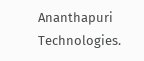Ananthapuri Technologies.